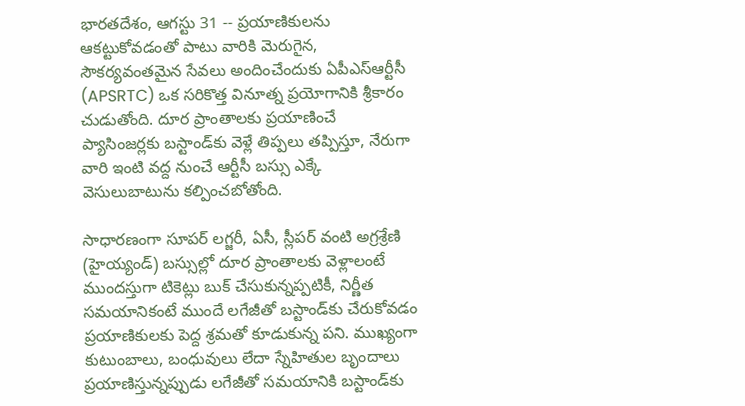భారతదేశం, ఆగస్టు 31 -- ప్రయాణికులను ఆకట్టుకోవడంతో పాటు వారికి మెరుగైన, సౌకర్యవంతమైన సేవలు అందించేందుకు ఏపీఎస్‌ఆర్టీసీ (APSRTC) ఒక సరికొత్త వినూత్న ప్రయోగానికి శ్రీకారం చుడుతోంది. దూర ప్రాంతాలకు ప్రయాణించే ప్యాసింజర్లకు బస్టాండ్‌కు వెళ్లే తిప్పలు తప్పిస్తూ, నేరుగా వారి ఇంటి వద్ద నుంచే ఆర్టీసీ బస్సు ఎక్కే వెసులుబాటును కల్పించబోతోంది.

సాధారణంగా సూపర్‌ లగ్జరీ, ఏసీ, స్లీపర్‌ వంటి అగ్రశ్రేణి (హైయ్యండ్) బస్సుల్లో దూర ప్రాంతాలకు వెళ్లాలంటే ముందస్తుగా టికెట్లు బుక్ చేసుకున్నప్పటికీ, నిర్ణీత సమయానికంటే ముందే లగేజీతో బస్టాండ్‌కు చేరుకోవడం ప్రయాణికులకు పెద్ద శ్రమతో కూడుకున్న పని. ముఖ్యంగా కుటుంబాలు, బంధువులు లేదా స్నేహితుల బృందాలు ప్రయాణిస్తున్నప్పుడు లగేజీతో సమయానికి బస్టాండ్‌కు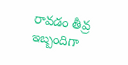రావడం తీవ్ర ఇబ్బందిగా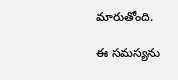మారుతోంది.

ఈ సమస్యను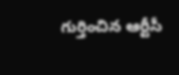గుర్తించిన ఆర్టీసీ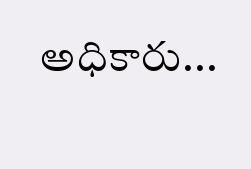అధికారు...